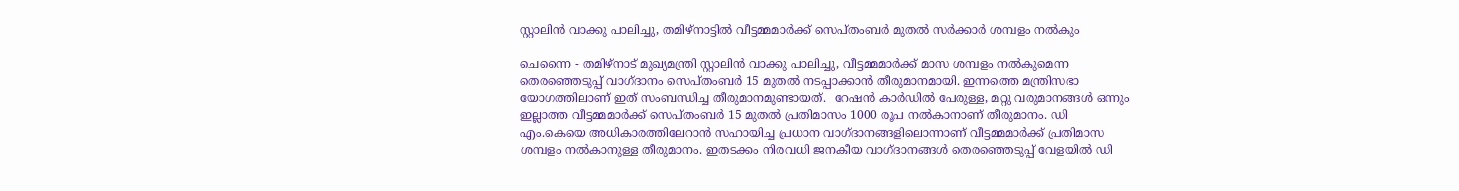സ്റ്റാലിന്‍ വാക്കു പാലിച്ചു, തമിഴ്‌നാട്ടില്‍ വീട്ടമ്മമാര്‍ക്ക് സെപ്തംബര്‍ മുതല്‍ സര്‍ക്കാര്‍ ശമ്പളം നല്‍കും

ചെന്നൈ - തമിഴ്‌നാട് മുഖ്യമന്ത്രി സ്റ്റാലിന്‍ വാക്കു പാലിച്ചു, വീട്ടമ്മമാര്‍ക്ക് മാസ ശമ്പളം നല്‍കുമെന്ന തെരഞ്ഞെടുപ്പ് വാഗ്ദാനം സെപ്തംബര്‍ 15 മുതല്‍ നടപ്പാക്കാന്‍ തീരുമാനമായി. ഇന്നത്തെ മന്ത്രിസഭാ യോഗത്തിലാണ് ഇത് സംബന്ധിച്ച തീരുമാനമുണ്ടായത്.  റേഷന്‍ കാര്‍ഡില്‍ പേരുള്ള, മറ്റു വരുമാനങ്ങള്‍ ഒന്നും ഇല്ലാത്ത വീട്ടമ്മമാര്‍ക്ക് സെപ്തംബര്‍ 15 മുതല്‍ പ്രതിമാസം 1000 രൂപ നല്‍കാനാണ് തീരുമാനം. ഡി എം.കെയെ അധികാരത്തിലേറാന്‍ സഹായിച്ച പ്രധാന വാഗ്ദാനങ്ങളിലൊന്നാണ് വീട്ടമ്മമാര്‍ക്ക് പ്രതിമാസ ശമ്പളം നല്‍കാനുള്ള തീരുമാനം. ഇതടക്കം നിരവധി ജനകീയ വാഗ്ദാനങ്ങള്‍ തെരഞ്ഞെടുപ്പ് വേളയില്‍ ഡി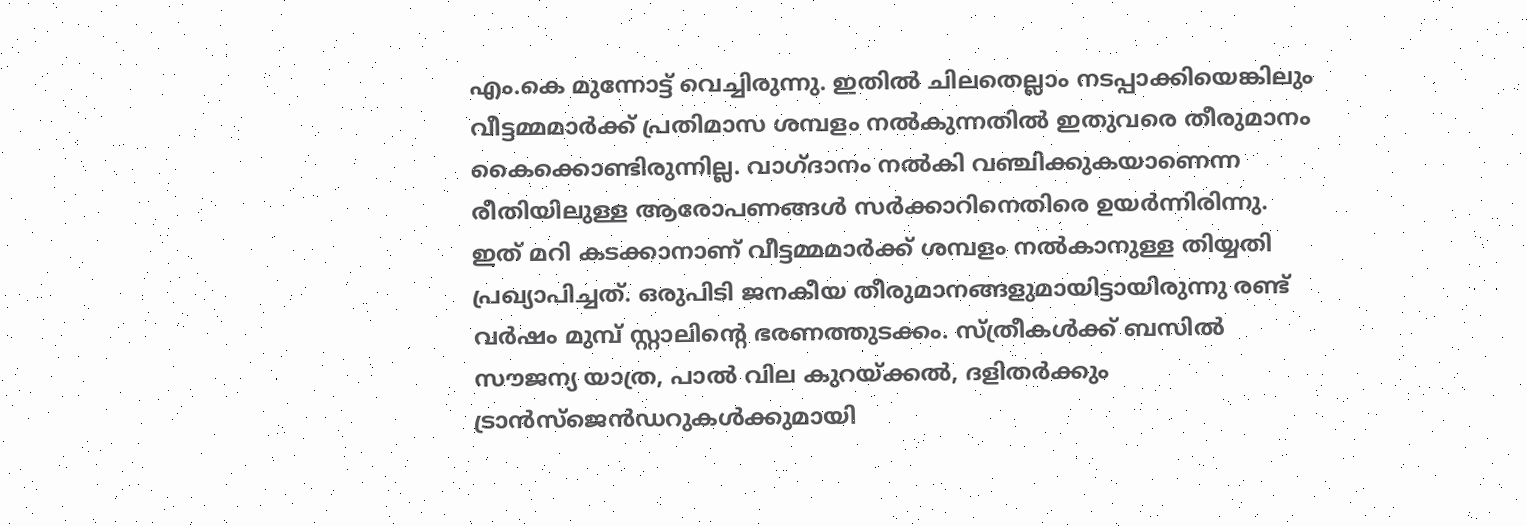എം.കെ മുന്നോട്ട് വെച്ചിരുന്നു. ഇതില്‍ ചിലതെല്ലാം നടപ്പാക്കിയെങ്കിലും വീട്ടമ്മമാര്‍ക്ക് പ്രതിമാസ ശമ്പളം നല്‍കുന്നതില്‍ ഇതുവരെ തീരുമാനം കൈക്കൊണ്ടിരുന്നില്ല. വാഗ്ദാനം നല്‍കി വഞ്ചിക്കുകയാണെന്ന രീതിയിലുള്ള ആരോപണങ്ങള്‍ സര്‍ക്കാറിനെതിരെ ഉയര്‍ന്നിരിന്നു. ഇത് മറി കടക്കാനാണ് വീട്ടമ്മമാര്‍ക്ക് ശമ്പളം നല്‍കാനുള്ള തിയ്യതി പ്രഖ്യാപിച്ചത്. ഒരുപിടി ജനകീയ തീരുമാനങ്ങളുമായിട്ടായിരുന്നു രണ്ട് വര്‍ഷം മുമ്പ് സ്റ്റാലിന്റെ ഭരണത്തുടക്കം. സ്ത്രീകള്‍ക്ക് ബസില്‍ സൗജന്യ യാത്ര, പാല്‍ വില കുറയ്ക്കല്‍, ദളിതര്‍ക്കും ട്രാന്‍സ്‌ജെന്‍ഡറുകള്‍ക്കുമായി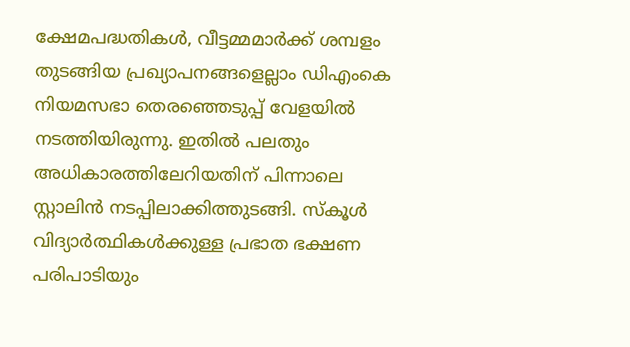ക്ഷേമപദ്ധതികള്‍, വീട്ടമ്മമാര്‍ക്ക് ശമ്പളം തുടങ്ങിയ പ്രഖ്യാപനങ്ങളെല്ലാം ഡിഎംകെ നിയമസഭാ തെരഞ്ഞെടുപ്പ് വേളയില്‍ നടത്തിയിരുന്നു. ഇതില്‍ പലതും അധികാരത്തിലേറിയതിന് പിന്നാലെ സ്റ്റാലിന്‍ നടപ്പിലാക്കിത്തുടങ്ങി. സ്‌കൂള്‍ വിദ്യാര്‍ത്ഥികള്‍ക്കുള്ള പ്രഭാത ഭക്ഷണ പരിപാടിയും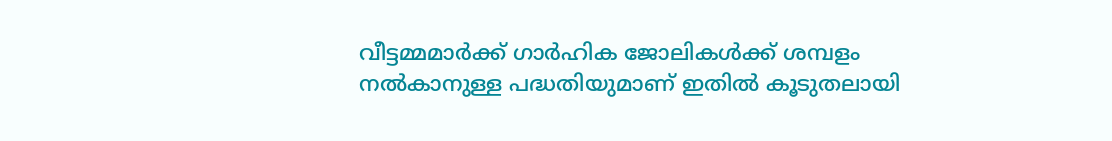വീട്ടമ്മമാര്‍ക്ക് ഗാര്‍ഹിക ജോലികള്‍ക്ക് ശമ്പളം നല്‍കാനുള്ള പദ്ധതിയുമാണ് ഇതില്‍ കൂടുതലായി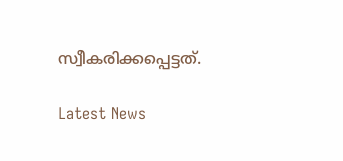സ്വീകരിക്കപ്പെട്ടത്.

Latest News